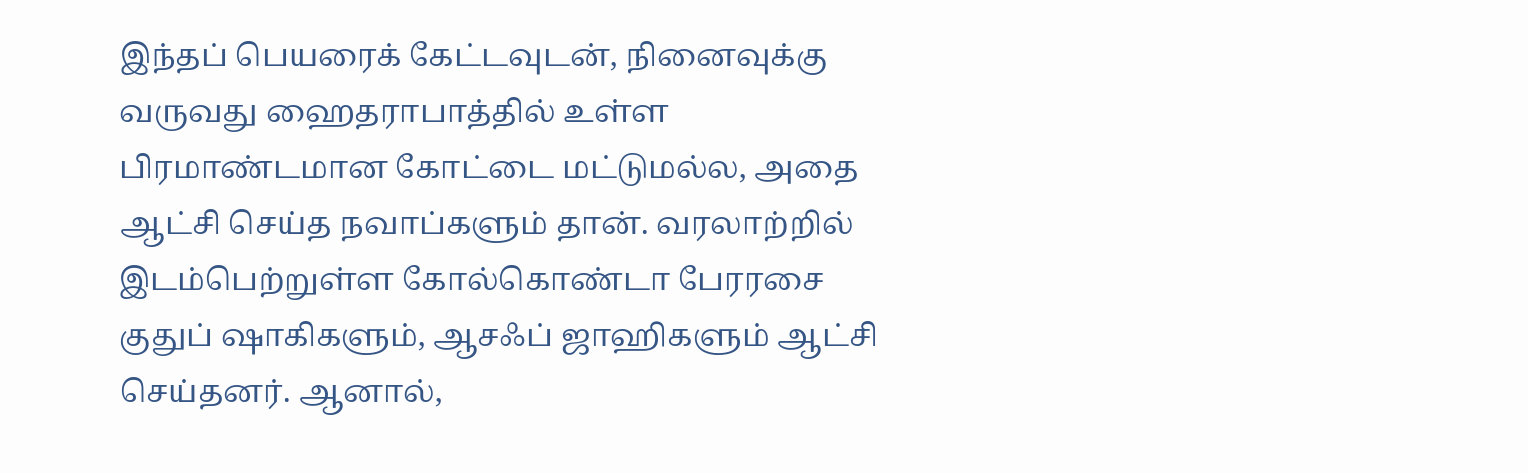இந்தப் பெயரைக் கேட்டவுடன், நினைவுக்கு வருவது ஹைதராபாத்தில் உள்ள பிரமாண்டமான கோட்டை மட்டுமல்ல, அதை ஆட்சி செய்த நவாப்களும் தான். வரலாற்றில் இடம்பெற்றுள்ள கோல்கொண்டா பேரரசை குதுப் ஷாகிகளும், ஆசஃப் ஜாஹிகளும் ஆட்சி செய்தனர். ஆனால்,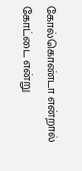கோல்கொண்டா என்றால் கோட்டை என்று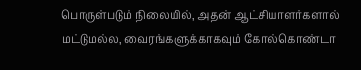பொருள்படும் நிலையில், அதன் ஆட்சியாளர்களால் மட்டுமல்ல, வைரங்களுக்காகவும் கோல்கொண்டா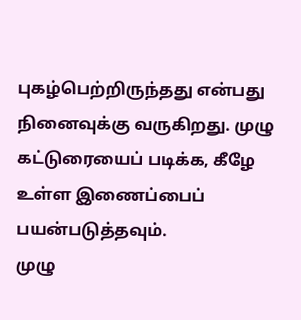புகழ்பெற்றிருந்தது என்பது நினைவுக்கு வருகிறது. முழு கட்டுரையைப் படிக்க, கீழே உள்ள இணைப்பைப் பயன்படுத்தவும்.
முழு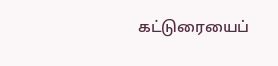கட்டுரையைப்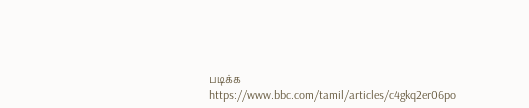படிக்க
https://www.bbc.com/tamil/articles/c4gkq2er06po